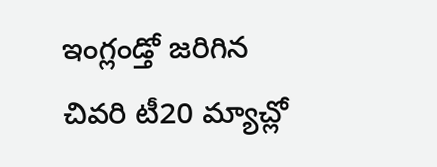ఇంగ్లండ్తో జరిగిన చివరి టీ20 మ్యాచ్లో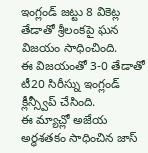ఇంగ్లండ్ జట్టు 8 వికెట్ల తేడాతో శ్రీలంకపై ఘన విజయం సాధించింది.
ఈ విజయంతో 3-0 తేడాతో టీ20 సిరీస్ను ఇంగ్లండ్ క్లీన్స్వీప్ చేసింది.
ఈ మ్యాచ్లో అజేయ అర్ధశతకం సాధించిన జాస్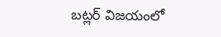బట్లర్ విజయంలో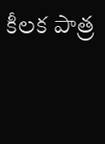కీలక పాత్ర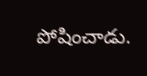పోషించాడు.